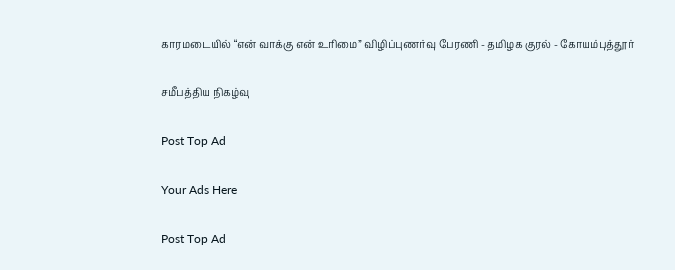காரமடையில் “என் வாக்கு என் உரிமை” விழிப்புணர்வு பேரணி - தமிழக குரல் - கோயம்புத்தூர்

சமீபத்திய நிகழ்வு

Post Top Ad

Your Ads Here

Post Top Ad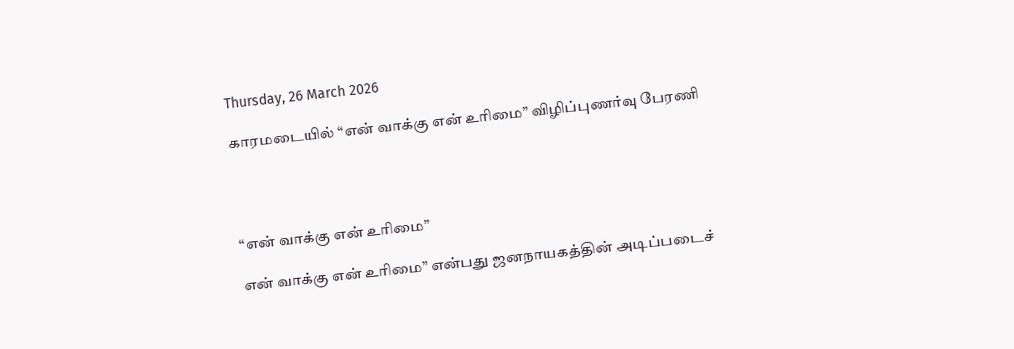Thursday, 26 March 2026

காரமடையில் “என் வாக்கு என் உரிமை” விழிப்புணர்வு பேரணி




“என் வாக்கு என் உரிமை”

என் வாக்கு என் உரிமை” என்பது ஜனநாயகத்தின் அடிப்படைச்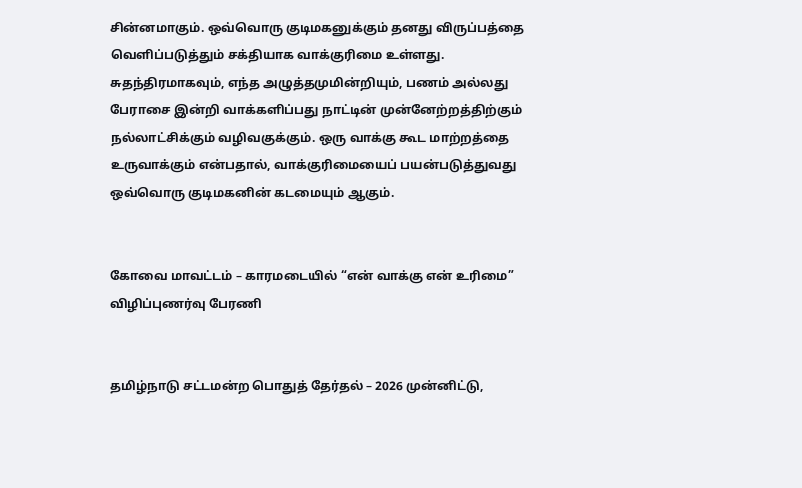சின்னமாகும். ஒவ்வொரு குடிமகனுக்கும் தனது விருப்பத்தை வெளிப்படுத்தும் சக்தியாக வாக்குரிமை உள்ளது. சுதந்திரமாகவும், எந்த அழுத்தமுமின்றியும், பணம் அல்லது பேராசை இன்றி வாக்களிப்பது நாட்டின் முன்னேற்றத்திற்கும் நல்லாட்சிக்கும் வழிவகுக்கும். ஒரு வாக்கு கூட மாற்றத்தை உருவாக்கும் என்பதால், வாக்குரிமையைப் பயன்படுத்துவது ஒவ்வொரு குடிமகனின் கடமையும் ஆகும்.


கோவை மாவட்டம் – காரமடையில் “என் வாக்கு என் உரிமை” விழிப்புணர்வு பேரணி


தமிழ்நாடு சட்டமன்ற பொதுத் தேர்தல் – 2026 முன்னிட்டு,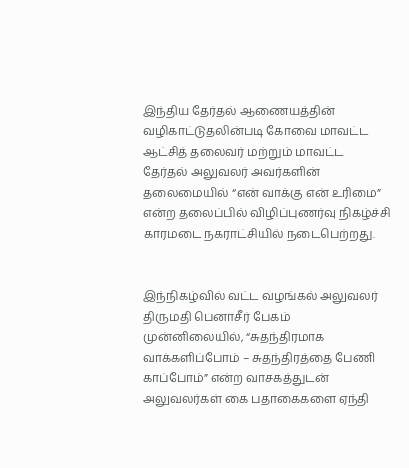இந்திய தேர்தல் ஆணையத்தின் வழிகாட்டுதலின்படி கோவை மாவட்ட ஆட்சித் தலைவர் மற்றும் மாவட்ட தேர்தல் அலுவலர் அவர்களின் தலைமையில் “என் வாக்கு என் உரிமை” என்ற தலைப்பில் விழிப்புணர்வு நிகழ்ச்சி காரமடை நகராட்சியில் நடைபெற்றது.


இந்நிகழ்வில் வட்ட வழங்கல் அலுவலர் திருமதி பெனாசீர் பேகம் முன்னிலையில், “சுதந்திரமாக வாக்களிப்போம் – சுதந்திரத்தை பேணி காப்போம்” என்ற வாசகத்துடன் அலுவலர்கள் கை பதாகைகளை ஏந்தி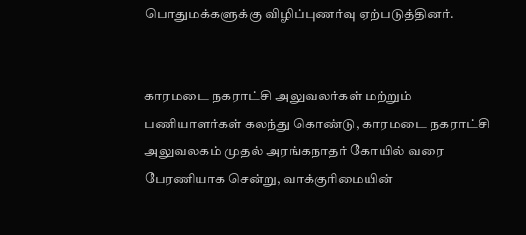பொதுமக்களுக்கு விழிப்புணர்வு ஏற்படுத்தினர்.


காரமடை நகராட்சி அலுவலர்கள் மற்றும் பணியாளர்கள் கலந்து கொண்டு, காரமடை நகராட்சி அலுவலகம் முதல் அரங்கநாதர் கோயில் வரை பேரணியாக சென்று, வாக்குரிமையின்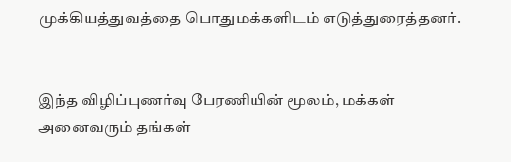முக்கியத்துவத்தை பொதுமக்களிடம் எடுத்துரைத்தனர்.


இந்த விழிப்புணர்வு பேரணியின் மூலம், மக்கள் அனைவரும் தங்கள்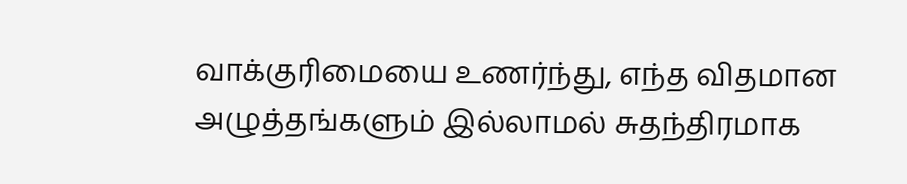வாக்குரிமையை உணர்ந்து, எந்த விதமான அழுத்தங்களும் இல்லாமல் சுதந்திரமாக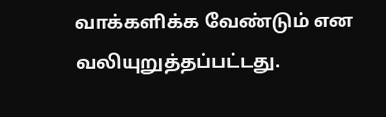வாக்களிக்க வேண்டும் என வலியுறுத்தப்பட்டது.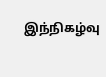இந்நிகழ்வு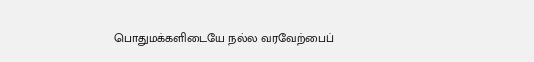பொதுமக்களிடையே நல்ல வரவேற்பைப்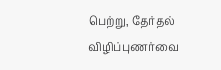பெற்று, தேர்தல் விழிப்புணர்வை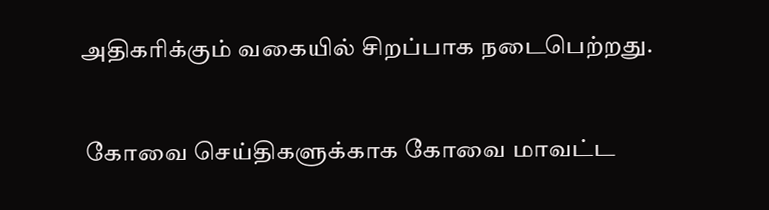அதிகரிக்கும் வகையில் சிறப்பாக நடைபெற்றது.


 கோவை செய்திகளுக்காக கோவை மாவட்ட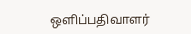ஒளிப்பதிவாளர்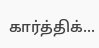கார்த்திக்...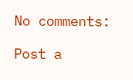No comments:

Post a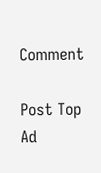Comment

Post Top Ad